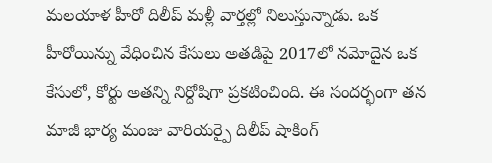మలయాళ హీరో దిలీప్ మళ్లీ వార్తల్లో నిలుస్తున్నాడు. ఒక హీరోయిన్ను వేధించిన కేసులు అతడిపై 2017లో నమోదైన ఒక కేసులో, కోర్టు అతన్ని నిర్దోషిగా ప్రకటించింది. ఈ సందర్భంగా తన మాజీ భార్య మంజు వారియర్పై దిలీప్ షాకింగ్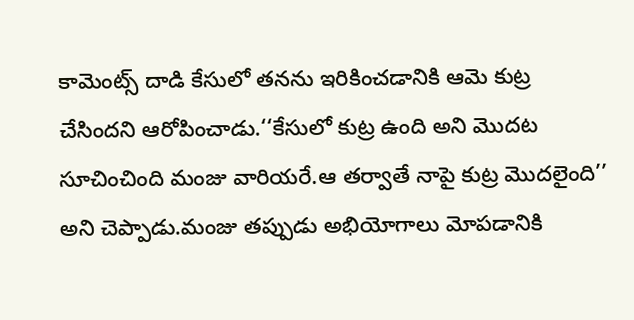కామెంట్స్ దాడి కేసులో తనను ఇరికించడానికి ఆమె కుట్ర చేసిందని ఆరోపించాడు.‘‘కేసులో కుట్ర ఉంది అని మొదట సూచించింది మంజు వారియరే.ఆ తర్వాతే నాపై కుట్ర మొదలైంది’’ అని చెప్పాడు.మంజు తప్పుడు అభియోగాలు మోపడానికి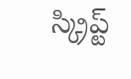స్క్రిప్ట్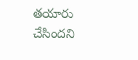తయారు చేసిందని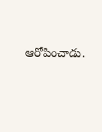ఆరోపించాడు.